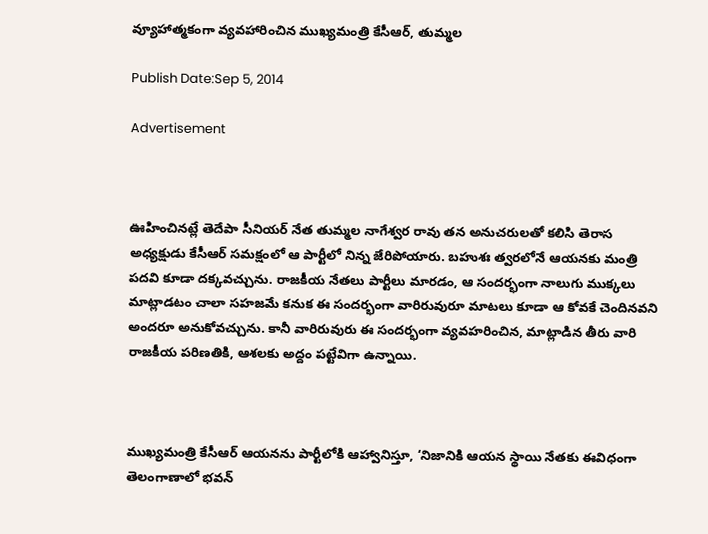వ్యూహాత్మకంగా వ్యవహారించిన ముఖ్యమంత్రి కేసీఆర్, తుమ్మల

Publish Date:Sep 5, 2014

Advertisement



ఊహించినట్లే తెదేపా సీనియర్ నేత తుమ్మల నాగేశ్వర రావు తన అనుచరులతో కలిసి తెరాస అధ్యక్షుడు కేసీఆర్ సమక్షంలో ఆ పార్టీలో నిన్న జేరిపోయారు. బహుశః త్వరలోనే ఆయనకు మంత్రి పదవి కూడా దక్కవచ్చును. రాజకీయ నేతలు పార్టీలు మారడం, ఆ సందర్భంగా నాలుగు ముక్కలు మాట్లాడటం చాలా సహజమే కనుక ఈ సందర్భంగా వారిరువురూ మాటలు కూడా ఆ కోవకే చెందినవని అందరూ అనుకోవచ్చును. కానీ వారిరువురు ఈ సందర్భంగా వ్యవహరించిన, మాట్లాడిన తీరు వారి రాజకీయ పరిణతికి, ఆశలకు అద్దం పట్టేవిగా ఉన్నాయి.



ముఖ్యమంత్రి కేసీఆర్ ఆయనను పార్టీలోకి ఆహ్వానిస్తూ, ‘నిజానికి ఆయన స్థాయి నేతకు ఈవిధంగా తెలంగాణాలో భవన్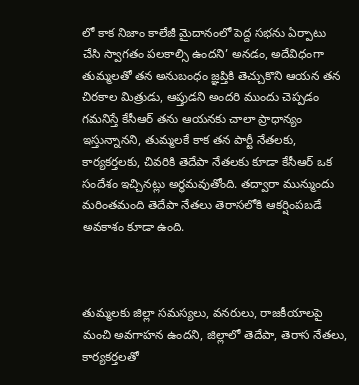లో కాక నిజాం కాలేజీ మైదానంలో పెద్ద సభను ఏర్పాటు చేసి స్వాగతం పలకాల్సి ఉందని’ అనడం, అదేవిధంగా తుమ్మలతో తన అనుబంధం జ్ఞప్తికి తెచ్చుకొని ఆయన తన చిరకాల మిత్రుడు, ఆప్తుడని అందరి ముందు చెప్పడం గమనిస్తే కేసీఆర్ తను ఆయనకు చాలా ప్రాధాన్యం ఇస్తున్నానని, తుమ్మలకే కాక తన పార్టీ నేతలకు, కార్యకర్తలకు, చివరికి తెదేపా నేతలకు కూడా కేసీఆర్ ఒక సందేశం ఇచ్చినట్లు అర్ధమవుతోంది. తద్వారా మున్ముందు మరింతమంది తెదేపా నేతలు తెరాసలోకి ఆకర్షింపబడే అవకాశం కూడా ఉంది.



తుమ్మలకు జిల్లా సమస్యలు, వనరులు, రాజకీయాలపై మంచి అవగాహన ఉందని, జిల్లాలో తెదేపా, తెరాస నేతలు, కార్యకర్తలతో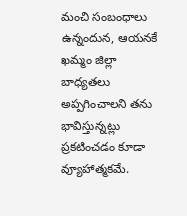మంచి సంబంధాలు ఉన్నందున, ఆయనకే ఖమ్మం జిల్లా బాధ్యతలు అప్పగించాలని తను భావిస్తున్నట్లు ప్రకటించడం కూడా వ్యూహాత్మకమే.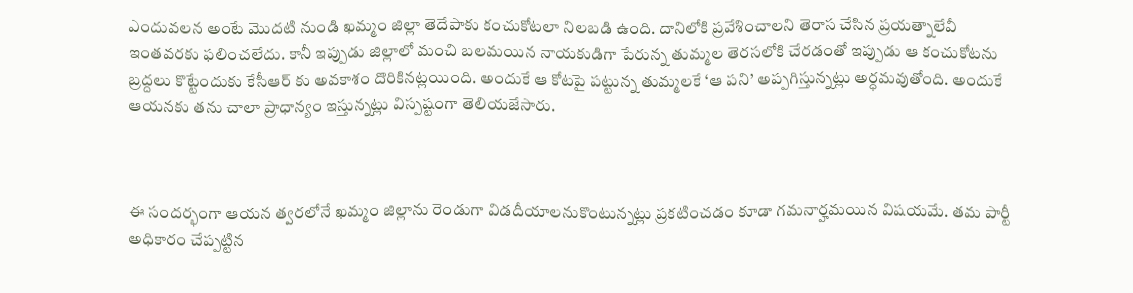ఎందువలన అంటే మొదటి నుండి ఖమ్మం జిల్లా తెదేపాకు కంచుకోటలా నిలబడి ఉంది. దానిలోకి ప్రవేశించాలని తెరాస చేసిన ప్రయత్నాలేవీ ఇంతవరకు ఫలించలేదు. కానీ ఇప్పుడు జిల్లాలో మంచి బలమయిన నాయకుడిగా పేరున్న తుమ్మల తెరసలోకి చేరడంతో ఇప్పుడు ఆ కంచుకోటను బ్రద్దలు కొట్టేందుకు కేసీఆర్ కు అవకాశం దొరికినట్లయింది. అందుకే ఆ కోటపై పట్టున్న తుమ్మలకే ‘ఆ పని’ అప్పగిస్తున్నట్లు అర్ధమవుతోంది. అందుకే ఆయనకు తను చాలా ప్రాధాన్యం ఇస్తున్నట్లు విస్పష్టంగా తెలియజేసారు.



ఈ సందర్భంగా ఆయన త్వరలోనే ఖమ్మం జిల్లాను రెండుగా విడదీయాలనుకొంటున్నట్లు ప్రకటించడం కూడా గమనార్హమయిన విషయమే. తమ పార్టీ అధికారం చేప్పట్టిన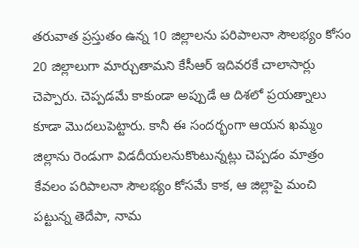తరువాత ప్రస్తుతం ఉన్న 10 జిల్లాలను పరిపాలనా సౌలభ్యం కోసం 20 జిల్లాలుగా మార్చుతామని కేసీఆర్ ఇదివరకే చాలాసార్లు చెప్పారు. చెప్పడమే కాకుండా అప్పుడే ఆ దిశలో ప్రయత్నాలు కూడా మొదలుపెట్టారు. కానీ ఈ సందర్భంగా ఆయన ఖమ్మం జిల్లాను రెండుగా విడదీయలనుకొంటున్నట్లు చెప్పడం మాత్రం కేవలం పరిపాలనా సౌలభ్యం కోసమే కాక, ఆ జిల్లాపై మంచి పట్టున్న తెదేపా, నామ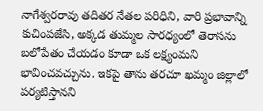నాగేశ్వరరావు తదితర నేతల పరిధిని, వారి ప్రభావాన్ని కుచింపజేసి, అక్కడ తుమ్మల సారధ్యంలో తెరాసను బలోపేతం చేయడం కూడా ఒక లక్ష్యంమని భావించవచ్చును. ఇకపై తాను తరచూ ఖమ్మం జిల్లాలో పర్యటిస్తానని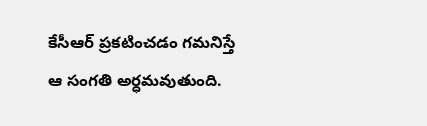కేసీఆర్ ప్రకటించడం గమనిస్తే ఆ సంగతి అర్ధమవుతుంది.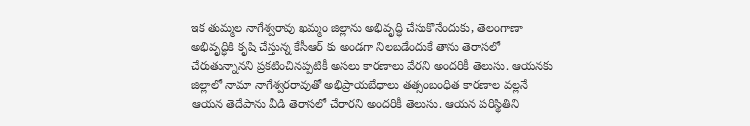ఇక తుమ్మల నాగేశ్వరావు ఖమ్మం జిల్లాను అభివృద్ధి చేసుకొనేందుకు, తెలంగాణా అభివృద్ధికి కృషి చేస్తున్న కేసీఆర్ కు అండగా నిలబడేందుకే తాను తెరాసలో చేరుతున్నానని ప్రకటించినప్పటికీ అసలు కారణాలు వేరని అందరికీ తెలుసు. ఆయనకు జిల్లాలో నామా నాగేశ్వరరావుతో అభిప్రాయబేధాలు తత్సంబంధిత కారణాల వల్లనే ఆయన తెదేపాను వీడి తెరాసలో చేరారని అందరికీ తెలుసు. ఆయన పరిస్థితిని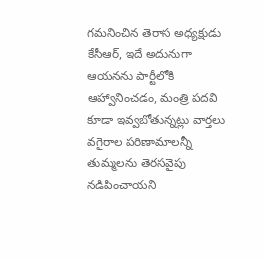గమనించిన తెరాస అధ్యక్షుడు కేసీఆర్, ఇదే అదునుగా ఆయనను పార్టీలోకి ఆహ్వానించడం, మంత్రి పదవి కూడా ఇవ్వబోతున్నట్లు వార్తలు వగైరాల పరిణామాలన్నీ తుమ్మలను తెరసవైపు నడిపించాయని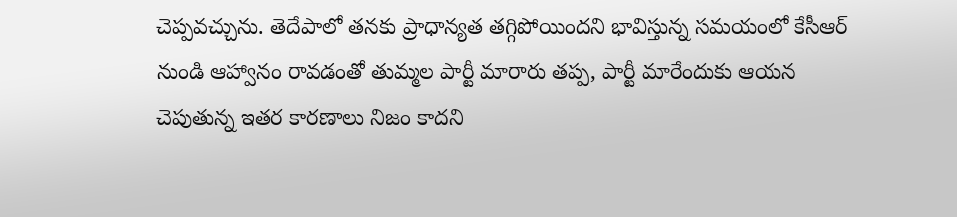చెప్పవచ్చును. తెదేపాలో తనకు ప్రాధాన్యత తగ్గిపోయిందని భావిస్తున్న సమయంలో కేసీఆర్ నుండి ఆహ్వానం రావడంతో తుమ్మల పార్టీ మారారు తప్ప, పార్టీ మారేందుకు ఆయన చెపుతున్న ఇతర కారణాలు నిజం కాదని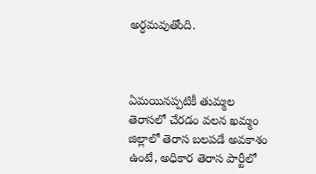అర్ధమవుతోంది.



ఏమయినప్పటికీ తుమ్మల తెరాసలో చేరడం వలన ఖమ్మం జిల్లాలో తెరాస బలపడే అవకాశం ఉంటే, అధికార తెరాస పార్టీలో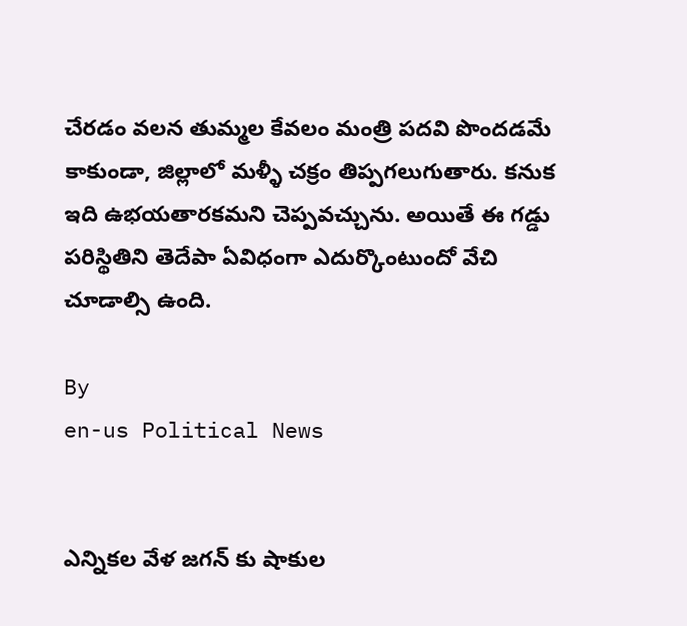చేరడం వలన తుమ్మల కేవలం మంత్రి పదవి పొందడమే కాకుండా, జిల్లాలో మళ్ళీ చక్రం తిప్పగలుగుతారు. కనుక ఇది ఉభయతారకమని చెప్పవచ్చును. అయితే ఈ గడ్డు పరిస్థితిని తెదేపా ఏవిధంగా ఎదుర్కొంటుందో వేచి చూడాల్సి ఉంది.

By
en-us Political News


ఎన్నికల వేళ జగన్ కు షాకుల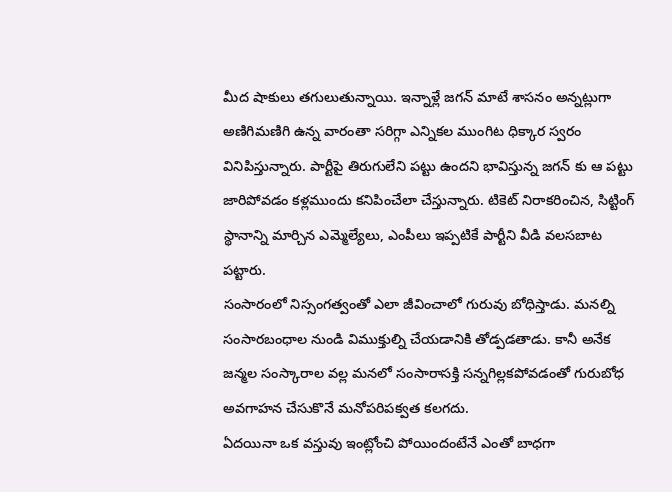మీద షాకులు తగులుతున్నాయి. ఇన్నాళ్లే జగన్ మాటే శాసనం అన్నట్లుగా అణిగిమణిగి ఉన్న వారంతా సరిగ్గా ఎన్నికల ముంగిట ధిక్కార స్వరం వినిపిస్తున్నారు. పార్టీపై తిరుగులేని పట్టు ఉందని భావిస్తున్న జగన్ కు ఆ పట్టు జారిపోవడం కళ్లముందు కనిపించేలా చేస్తున్నారు. టికెట్ నిరాకరించిన, సిట్టింగ్ స్థానాన్ని మార్చిన ఎమ్మెల్యేలు, ఎంపీలు ఇప్పటికే పార్టీని వీడి వలసబాట పట్టారు.
సంసారంలో నిస్సంగత్వంతో ఎలా జీవించాలో గురువు బోధిస్తాడు. మనల్ని సంసారబంధాల నుండి విముక్తుల్ని చేయడానికి తోడ్పడతాడు. కానీ అనేక జన్మల సంస్కారాల వల్ల మనలో సంసారాసక్తి సన్నగిల్లకపోవడంతో గురుబోధ అవగాహన చేసుకొనే మనోపరిపక్వత కలగదు.
ఏద‌యినా ఒక వ‌స్తువు ఇంట్లోంచి పోయిందంటేనే ఎంతో బాధ‌గా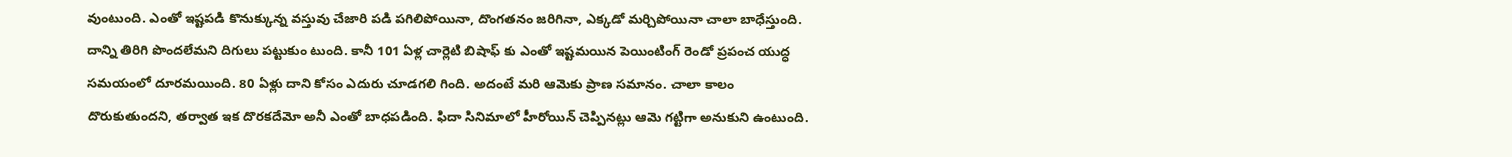వుంటుంది. ఎంతో ఇష్ట‌ప‌డి కొనుక్కున్న వ‌స్తువు చేజారి ప‌డి ప‌గిలిపోయినా, దొంగ‌త‌నం జ‌రిగినా, ఎక్క‌డో మ‌ర్చిపోయినా చాలా బాధేస్తుంది. దాన్ని తిరిగి పొంద‌లేమ‌ని దిగులు ప‌ట్టుకుం టుంది. కానీ 101 ఏళ్ల చార్లెటి బిషాఫ్ కు ఎంతో ఇష్ట‌మ‌యిన పెయింటింగ్ రెండో ప్ర‌పంచ యుద్ధ స‌మ‌యంలో దూర‌మ‌యింది. 80 ఏళ్లు దాని కోసం ఎదురు చూడ‌గ‌లి గింది. అదంటే మ‌రి ఆమెకు ప్రాణ స‌మానం. చాలా కాలం దొరుకుతుంద‌ని, త‌ర్వాత ఇక దొర‌కదేమో అనీ ఎంతో బాధ‌పడింది. ఫిదా సినిమాలో హీరోయిన్ చెప్పినట్లు ఆమె గట్టిగా అనుకుని ఉంటుంది.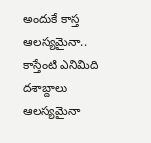అందుకే కాస్త ఆలస్యమైనా.. కాస్తేంటి ఎనిమిది దశాబ్దాలు ఆలస్యమైనా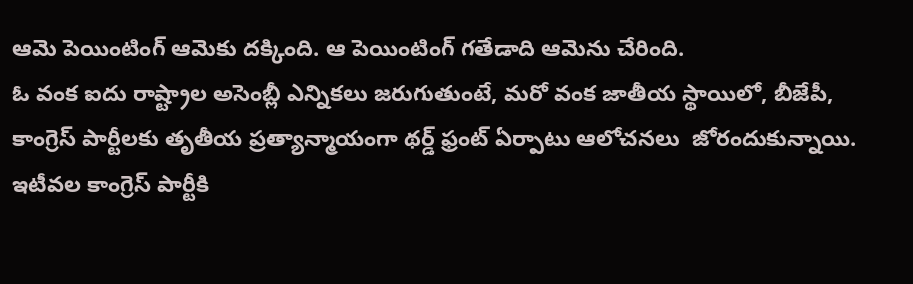ఆమె పెయింటింగ్ ఆమెకు దక్కింది. ఆ పెయింటింగ్ గ‌తేడాది ఆమెను చేరింది.
ఓ వంక ఐదు రాష్ట్రాల అసెంబ్లీ ఎన్నికలు జరుగుతుంటే, మరో వంక జాతీయ స్థాయిలో, బీజేపీ, కాంగ్రెస్ పార్టీలకు తృతీయ ప్రత్యాన్మాయంగా థర్డ్ ఫ్రంట్ ఏర్పాటు ఆలోచనలు  జోరందుకున్నాయి. ఇటీవల కాంగ్రెస్ పార్టీకి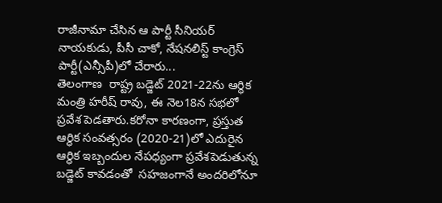రాజీనామా చేసిన ఆ పార్టీ సీనియర్ నాయకుడు, పీసీ చాకో, నేషనలిస్ట్ కాంగ్రెస్ పార్టీ(ఎన్సీపీ)లో చేరారు...
తెలంగాణ  రాష్ట్ర బడ్జెట్ 2021-22ను ఆర్థిక మంత్రి హరీష్ రావు, ఈ నెల18న సభలో ప్రవేశ పెడతారు.కరోనా కారణంగా, ప్రస్తుత ఆర్థిక సంవత్సరం (2020-21)లో ఎదురైన ఆర్థిక ఇబ్బందుల నేపధ్యంగా ప్రవేశపెడుతున్న బడ్జెట్ కావడంతో  సహజంగానే అందరిలోనూ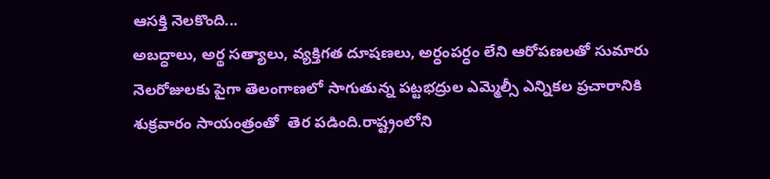ఆసక్తి నెలకొంది...
అబద్ధాలు, అర్థ సత్యాలు, వ్యక్తిగత దూషణలు, అర్ధంపర్ధం లేని ఆరోపణలతో సుమారు నెలరోజులకు పైగా తెలంగాణలో సాగుతున్న పట్టభద్రుల ఎమ్మెల్సీ ఎన్నికల ప్రచారానికి శుక్రవారం సాయంత్రంతో  తెర పడింది.రాష్ట్రంలోని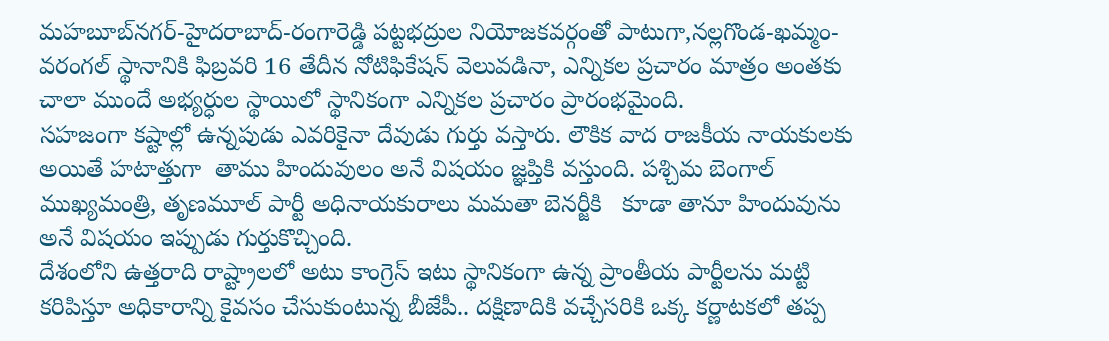మహబూబ్‌నగర్‌-హైదరాబాద్‌-రంగారెడ్డి పట్టభద్రుల నియోజకవర్గంతో పాటుగా,నల్లగొండ-ఖమ్మం-వరంగల్‌ స్థానానికి ఫిబ్రవరి 16 తేదీన నోటిఫికేషన్ వెలువడినా, ఎన్నికల ప్రచారం మాత్రం అంతకు చాలా ముందే అభ్యర్ధుల స్థాయిలో స్థానికంగా ఎన్నికల ప్రచారం ప్రారంభమైంది.
సహజంగా కష్టాల్లో ఉన్నపుడు ఎవరికైనా దేవుడు గుర్తు వస్తారు. లౌకిక వాద రాజకీయ నాయకులకు అయితే హటాత్తుగా  తాము హిందువులం అనే విషయం జ్ఞప్తికి వస్తుంది. పశ్చిమ బెంగాల్ ముఖ్యమంత్రి, తృణమూల్ పార్టీ అధినాయకురాలు మమతా బెనర్జీకి   కూడా తానూ హిందువును అనే విషయం ఇప్పుడు గుర్తుకొచ్చింది.
దేశంలోని ఉత్తరాది రాష్ట్రాలలో అటు కాంగ్రెస్ ఇటు స్థానికంగా ఉన్న ప్రాంతీయ పార్టీలను మట్టి కరిపిస్తూ అధికారాన్ని కైవసం చేసుకుంటున్న బీజేపీ.. దక్షిణాదికి వచ్చేసరికి ఒక్క కర్ణాటకలో తప్ప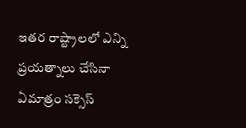ఇతర రాష్ట్రాలలో ఎన్ని ప్రయత్నాలు చేసినా ఏమాత్రం సక్సెస్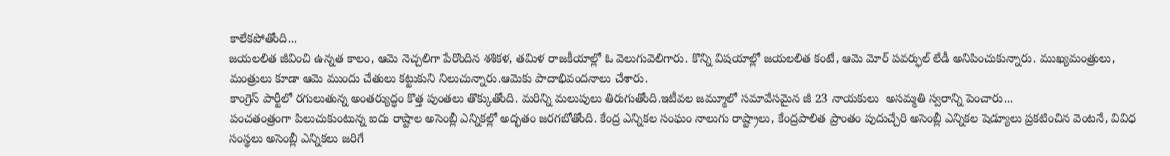కాలేకపోతోంది...
జయలలిత జీవించి ఉన్నత కాలం, ఆమె నెచ్చలిగా పేరొందిన శశికళ, తమిళ రాజకీయాల్లో ఓ వెలుగువెలిగారు. కొన్ని విషయాల్లో జయలలిత కంటే, ఆమె మోర్ పవర్ఫుల్ లేడీ అనిపించుకున్నారు. ముఖ్యమంత్రులు, మంత్రులు కూడా ఆమె ముందు చేతులు కట్టుకుని నిలుచున్నారు.ఆమెకు పాదాభివందనాలు చేశారు.
కాంగ్రెస్ పార్టీలో రగులుతున్న అంతర్యుద్ధం కొత్త పుంతలు తొక్కుతోంది. మరిన్ని మలుపులు తిరుగుతోంది.ఇటీవల జమ్మూలో సమావేసమైన జీ 23 నాయకులు  అసమ్మతి స్వరాన్ని పెంచారు...
పంచతంత్రంగా పిలుచుకుంటున్న ఐదు రాష్టాల అసెంబ్లీ ఎన్నికల్లో అద్భతం జరగబోతోంది. కేంద్ర ఎన్నికల సంఘం నాలుగు రాష్ట్రాలు, కేంద్రపాలిత ప్రాంతం పుదుచ్చేరి అసెంబ్లీ ఎన్నికల షెడ్యూలు ప్రకటించిన వెంటనే, వివిధ సంస్థలు అసెంబ్లీ ఎన్నికలు జరిగే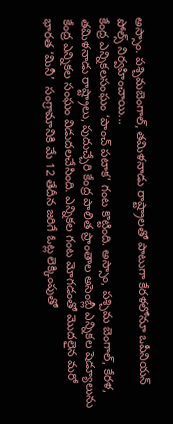అస్సాం. పశ్చిమబెంగాల్, తమిళనాడు రాష్ట్రాలతో పాటుగా కేరళలోనూ ఒపీనియన్ పోల్స్ నిర్వహించాయి...
కేంద్ర ఎన్నికలసంఘం ‘పాంచ్ పటాక’ గంట కొట్టింది. అస్సాం, పశ్చిమ బెంగాల్, కేరళ, తమిళనాడు రాష్ట్రాలు, పుదుచ్చేరి కేంద్ర పాలిత ప్రాంతాల అసెంబ్లీ ఎన్నికల షెడ్యూలును కేంద్ర ఎన్నికల సంఘం విడుదలచేసింది. ఎన్నికల గంట మోగడంతో మొదలైన మరో భారత ‘మినీ’  సంగ్రామానికి మే 12 తేదీన జరిగే ఓట్ల లెక్కింపుతో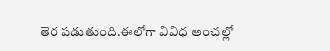తెర పడుతుంది.ఈలోగా వివిధ అంచల్లో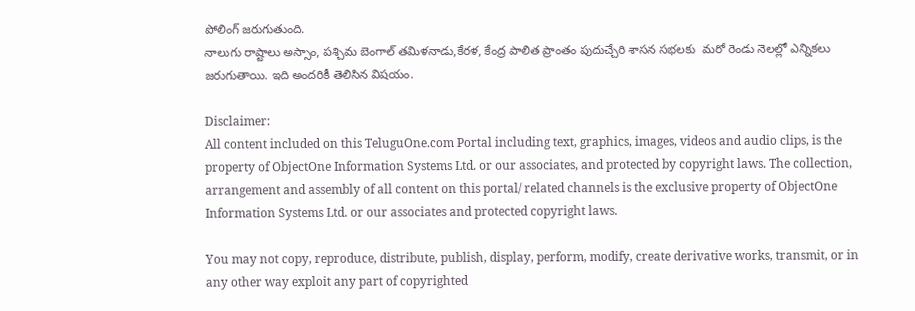పోలింగ్ జరుగుతుంది.
నాలుగు రాష్టాలు అస్సాం, పశ్చిమ బెంగాల్ తమిళనాడు,కేరళ, కేంద్ర పాలిత ప్రాంతం పుదుచ్చేరి శాసన సభలకు  మరో రెండు నెలల్లో ఎన్నికలు జరుగుతాయి. ఇది అందరికీ తెలిసిన విషయం.

Disclaimer:
All content included on this TeluguOne.com Portal including text, graphics, images, videos and audio clips, is the property of ObjectOne Information Systems Ltd. or our associates, and protected by copyright laws. The collection, arrangement and assembly of all content on this portal/ related channels is the exclusive property of ObjectOne Information Systems Ltd. or our associates and protected copyright laws.

You may not copy, reproduce, distribute, publish, display, perform, modify, create derivative works, transmit, or in any other way exploit any part of copyrighted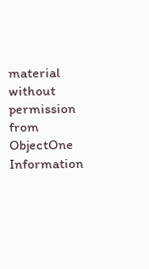material without permission from ObjectOne Information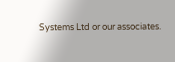Systems Ltd or our associates.